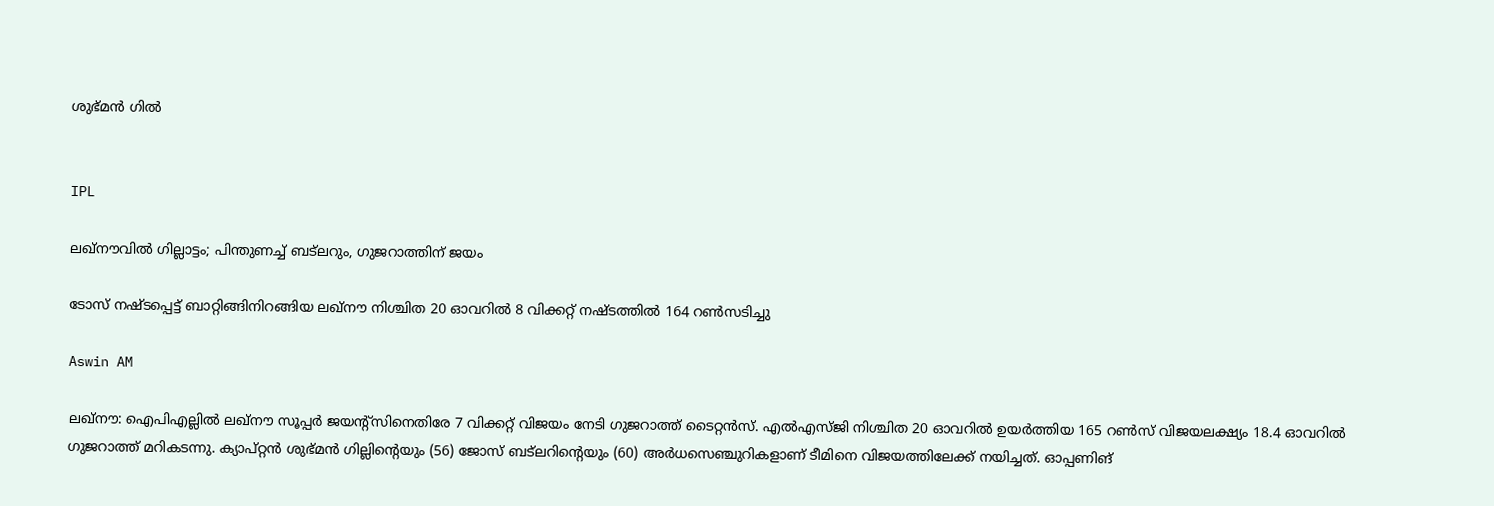ശുഭ്മൻ ഗിൽ


IPL

ലഖ്നൗവിൽ ഗില്ലാട്ടം; പിന്തുണച്ച് ബട്‌ലറും, ഗുജറാത്തിന് ജയം

ടോസ് നഷ്ടപ്പെട്ട് ബാറ്റിങ്ങിനിറങ്ങിയ ലഖ്നൗ നിശ്ചിത 20 ഓവറിൽ 8 വിക്കറ്റ് നഷ്ടത്തിൽ 164 റൺസടിച്ചു

Aswin AM

ലഖ്നൗ: ഐപിഎല്ലിൽ ലഖ്നൗ സൂപ്പർ ജയന്‍റ്സിനെതിരേ 7 വിക്കറ്റ് വിജയം നേടി ഗുജറാത്ത് ടൈറ്റൻസ്. എൽഎസ്ജി നിശ്ചിത 20 ഓവറിൽ ഉയർത്തിയ 165 റൺസ് വിജയലക്ഷ‍്യം 18.4 ഓവറിൽ ഗുജറാത്ത് മറികടന്നു. ക‍്യാപ്റ്റൻ ശുഭ്മൻ ഗില്ലിന്‍റെയും (56) ജോസ് ബട്‌ലറിന്‍റെയും (60) അർധസെഞ്ചുറികളാണ് ടീമിനെ വിജയത്തിലേക്ക് നയിച്ചത്. ഓപ്പണിങ്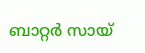ബാറ്റർ സായ്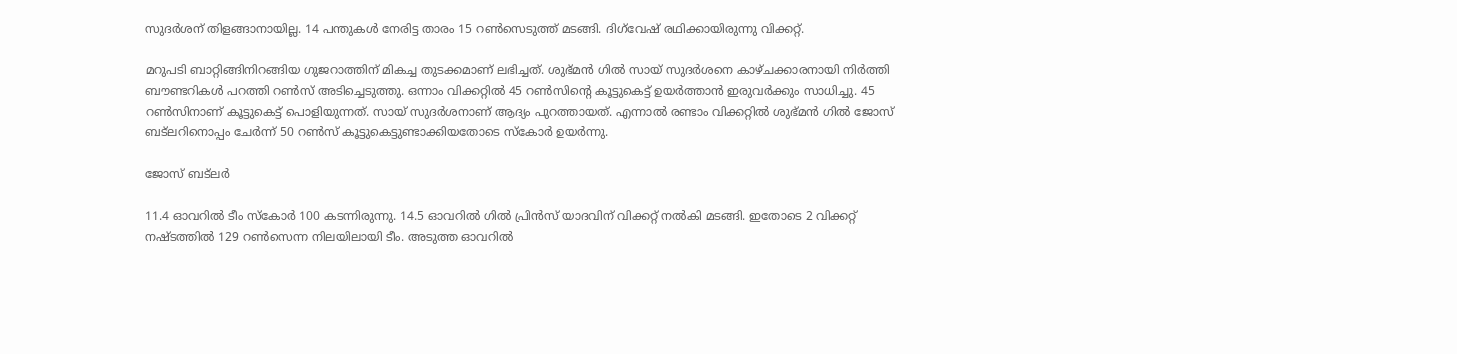സുദർശന് തിളങ്ങാനായില്ല. 14 പന്തുകൾ നേരിട്ട താരം 15 റൺസെടുത്ത് മടങ്ങി. ദിഗ്‌വേഷ് രഥിക്കായിരുന്നു വിക്കറ്റ്.

മറുപടി ബാറ്റിങ്ങിനിറങ്ങിയ ഗുജറാത്തിന് മികച്ച തുടക്കമാണ് ലഭിച്ചത്. ശുഭ്മൻ ഗിൽ സായ് സുദർശനെ കാഴ്ചക്കാരനായി നിർത്തി ബൗണ്ടറികൾ പറത്തി റൺസ് അടിച്ചെടുത്തു. ഒന്നാം വിക്കറ്റിൽ 45 റൺസിന്‍റെ കൂട്ടുകെട്ട് ഉയർത്താൻ ഇരുവർക്കും സാധിച്ചു. 45 റൺസിനാണ് കൂട്ടുകെട്ട് പൊളിയുന്നത്. സായ് സുദർശനാണ് ആദ‍്യം പുറത്തായത്. എന്നാൽ രണ്ടാം വിക്കറ്റിൽ ശുഭ്മൻ ഗിൽ ജോസ് ബട്‌ലറിനൊപ്പം ചേർന്ന് 50 റൺസ് കൂട്ടുകെട്ടുണ്ടാക്കിയതോടെ സ്കോർ ഉയർന്നു.

ജോസ് ബട്‌ലർ

11.4 ഓവറിൽ ടീം സ്കോർ 100 കടന്നിരുന്നു. 14.5 ഓവറിൽ ഗിൽ പ്രിൻസ് യാദവിന് വിക്കറ്റ് നൽകി മടങ്ങി. ഇതോടെ 2 വിക്കറ്റ് നഷ്ടത്തിൽ 129 റൺസെന്ന നിലയിലായി ടീം. അടുത്ത ഓവറിൽ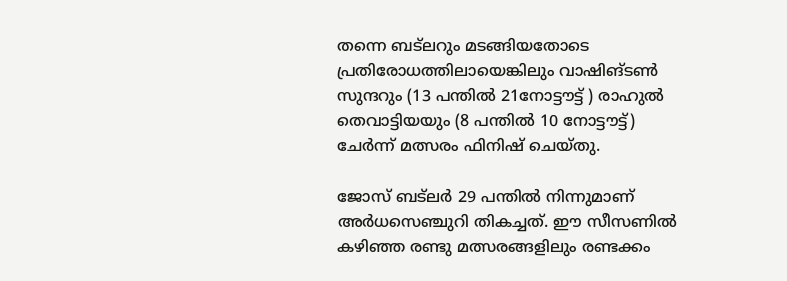തന്നെ ബട്‌ലറും മടങ്ങിയതോടെ പ്രതിരോധത്തിലായെങ്കിലും വാഷിങ്ടൺ സുന്ദറും (13 പന്തിൽ 21നോട്ടൗട്ട് ) രാഹുൽ തെവാട്ടിയയും (8 പന്തിൽ 10 നോട്ടൗട്ട്) ചേർന്ന് മത്സരം ഫിനിഷ് ചെയ്തു.

ജോസ് ബട്‌ലർ 29 പന്തിൽ നിന്നുമാണ് അർധസെഞ്ചുറി തികച്ചത്. ഈ സീസണിൽ കഴിഞ്ഞ രണ്ടു മത്സരങ്ങളിലും രണ്ടക്കം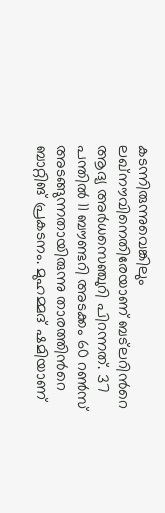കടന്നിരുന്നുവെങ്കിലും ലഖ്നൗവിനെതിരേയാണ് ബട്‌ലറിന്‍റെ ആദ‍്യ അർധസെഞ്ചുറി പിറന്നത്. 37 പന്തിൽ 11 ബൗണ്ടറി അടക്കം 60 റൺസ് അടങ്ങുന്നതായിരുന്നു താരത്തിന്‍റെ ബാറ്റിങ് പ്രകടനം. മുഹമ്മദ് ഷമിയാണ്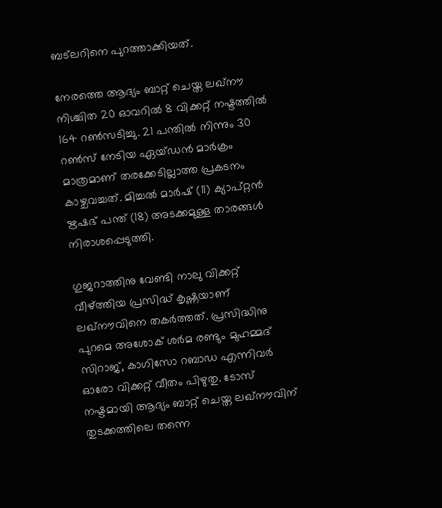ബട്‌ലറിനെ പുറത്താക്കിയത്.

നേരത്തെ ആദ‍്യം ബാറ്റ് ചെയ്ത ലഖ്നൗ നിശ്ചിത 20 ഓവറിൽ 8 വിക്കറ്റ് നഷ്ടത്തിൽ 164 റൺസടിച്ചു. 21 പന്തിൽ നിന്നും 30 റൺസ് നേടിയ ഏയ്ഡൻ മാർക്രം മാത്രമാണ് തരക്കേടില്ലാത്ത പ്രകടനം കാഴ്ചവച്ചത്. മിച്ചൽ മാർഷ് (11) ക‍്യാപ്റ്റൻ ഋഷഭ് പന്ത് (18) അടക്കമുള്ള താരങ്ങൾ നിരാശപ്പെടുത്തി.

ഗുജറാത്തിനു വേണ്ടി നാലു വിക്കറ്റ് വീഴ്ത്തിയ പ്രസിദ്ധ് കൃഷ്ണ‍യാണ് ലഖ്നൗവിനെ തകർത്തത്. പ്രസിദ്ധിനു പുറമെ അശോക് ശർമ രണ്ടും മുഹമ്മദ് സിറാജ്, കാഗിസോ റബാഡ എന്നിവർ ഓരോ വിക്കറ്റ് വീതം പിഴുതു. ടോസ് നഷ്ടമായി ആദ‍്യം ബാറ്റ് ചെയ്ത ലഖ്നൗവിന് തുടക്കത്തിലെ തന്നെ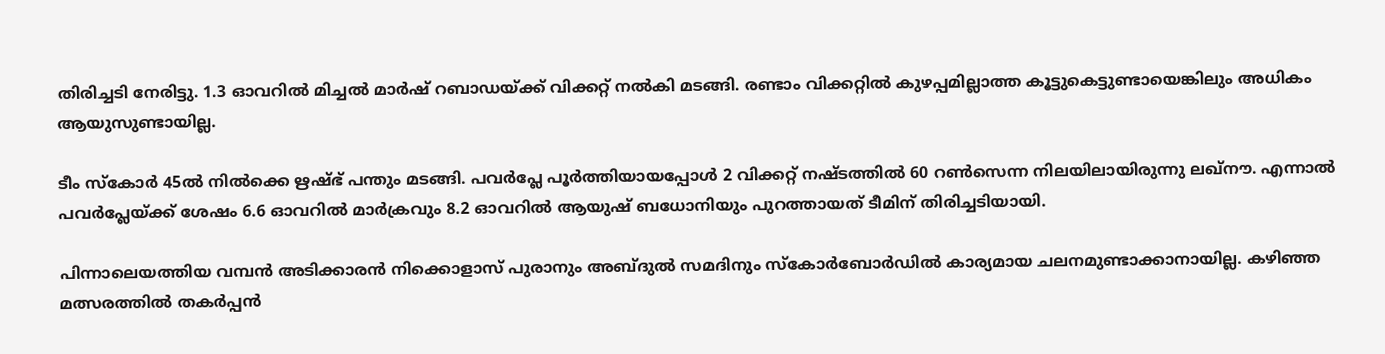തിരിച്ചടി നേരിട്ടു. 1.3 ഓവറിൽ മിച്ചൽ മാർഷ് റബാഡയ്ക്ക് വിക്കറ്റ് നൽകി മടങ്ങി. രണ്ടാം വിക്കറ്റിൽ കുഴപ്പമില്ലാത്ത കൂട്ടുകെട്ടുണ്ടായെങ്കിലും അധികം ആയുസുണ്ടായില്ല.

ടീം സ്കോർ 45ൽ നിൽക്കെ ഋഷ്ഭ് പന്തും മടങ്ങി. പവർപ്ലേ പൂർത്തിയായപ്പോൾ 2 വിക്കറ്റ് നഷ്ടത്തിൽ 60 റൺസെന്ന നിലയിലായിരുന്നു ലഖ്നൗ. എന്നാൽ പവർപ്ലേയ്ക്ക് ശേഷം 6.6 ഓവറിൽ മാർക്രവും 8.2 ഓവറിൽ ആയുഷ് ബധോനിയും പുറത്തായത് ടീമിന് തിരിച്ചടിയായി.

പിന്നാലെയത്തിയ വമ്പൻ അടിക്കാരൻ നിക്കൊളാസ് പുരാനും അബ്ദുൽ സമദിനും സ്കോർബോർഡിൽ കാര‍്യമായ ചലനമുണ്ടാക്കാനായില്ല. കഴിഞ്ഞ മത്സരത്തിൽ തകർപ്പൻ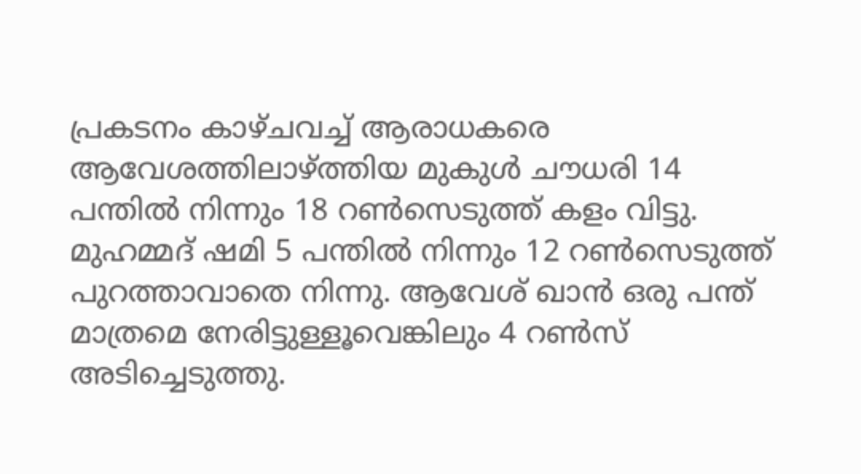പ്രകടനം കാഴ്ചവച്ച് ആരാധകരെ ആവേശത്തിലാഴ്ത്തിയ മുകുൾ ചൗധരി 14 പന്തിൽ നിന്നും 18 റൺസെടുത്ത് കളം വിട്ടു. മുഹമ്മദ് ഷമി 5 പന്തിൽ നിന്നും 12 റൺസെടുത്ത് പുറത്താവാതെ നിന്നു. ആവേശ് ഖാൻ ഒരു പന്ത് മാത്രമെ നേരിട്ടുള്ളൂവെങ്കിലും 4 റൺസ് അടിച്ചെടുത്തു.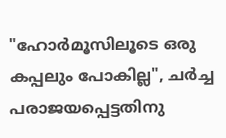"ഹോർമൂസിലൂടെ ഒരു കപ്പലും പോകില്ല", ചർച്ച പരാജയപ്പെട്ടതിനു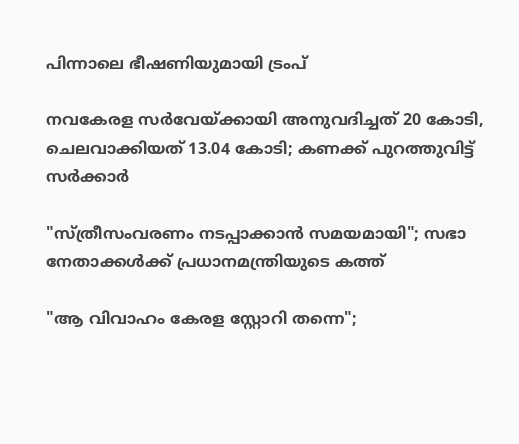പിന്നാലെ ഭീഷണിയുമായി ട്രംപ്

നവകേരള സർവേയ്ക്കായി അനുവദിച്ചത് 20 കോടി, ചെലവാക്കിയത് 13.04 കോടി; കണക്ക് പുറത്തുവിട്ട് സർക്കാർ

"സ്ത്രീസംവരണം നടപ്പാക്കാൻ സമയമായി"; സഭാ നേതാക്കൾക്ക് പ്രധാനമന്ത്രിയുടെ കത്ത്

"ആ വിവാഹം കേരള സ്റ്റോറി തന്നെ";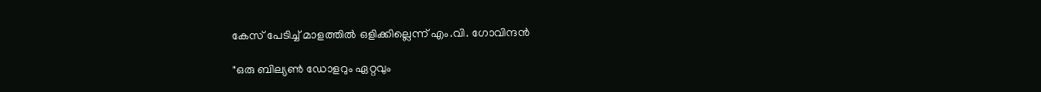കേസ് പേടിച്ച് മാളത്തിൽ ഒളിക്കില്ലെന്ന് എം.വി. ഗോവിന്ദൻ

"ഒരു ബില്യൺ ഡോളറും ഏറ്റവും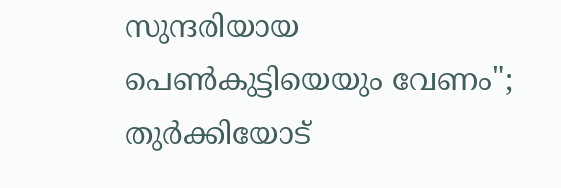സുന്ദരിയായ പെൺകുട്ടിയെയും വേണം"; തുർക്കിയോട്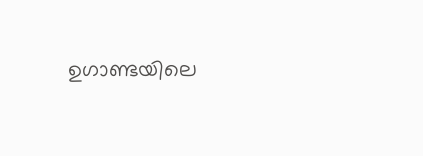ഉഗാണ്ടയിലെ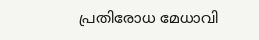പ്രതിരോധ മേധാവി